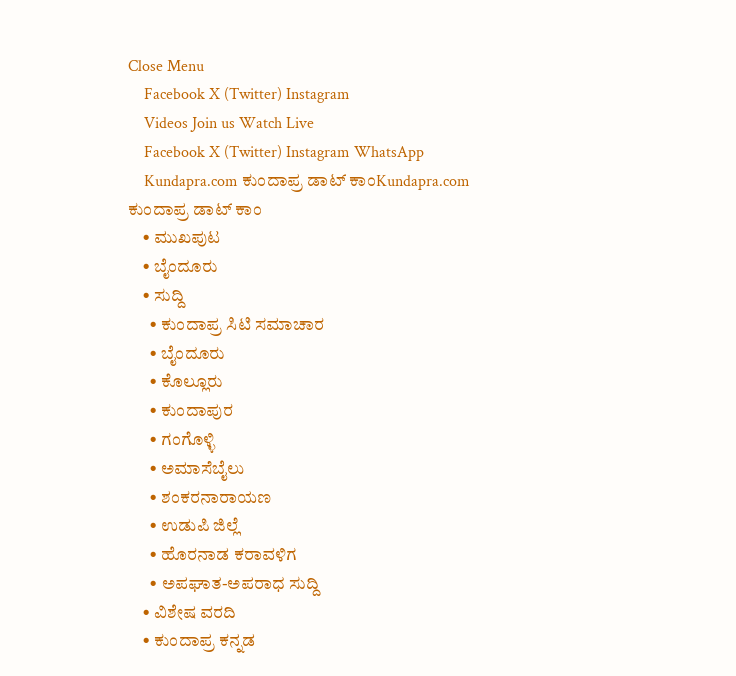Close Menu
    Facebook X (Twitter) Instagram
    Videos Join us Watch Live
    Facebook X (Twitter) Instagram WhatsApp
    Kundapra.com ಕುಂದಾಪ್ರ ಡಾಟ್ ಕಾಂKundapra.com ಕುಂದಾಪ್ರ ಡಾಟ್ ಕಾಂ
    • ಮುಖಪುಟ
    • ಬೈಂದೂರು
    • ಸುದ್ದಿ
      • ಕುಂದಾಪ್ರ ಸಿಟಿ ಸಮಾಚಾರ
      • ಬೈಂದೂರು
      • ಕೊಲ್ಲೂರು
      • ಕುಂದಾಪುರ
      • ಗಂಗೊಳ್ಳಿ
      • ಅಮಾಸೆಬೈಲು
      • ಶಂಕರನಾರಾಯಣ
      • ಉಡುಪಿ ಜಿಲ್ಲೆ
      • ಹೊರನಾಡ ಕರಾವಳಿಗ
      • ಅಪಘಾತ-ಅಪರಾಧ ಸುದ್ದಿ
    • ವಿಶೇಷ ವರದಿ
    • ಕುಂದಾಪ್ರ ಕನ್ನಡ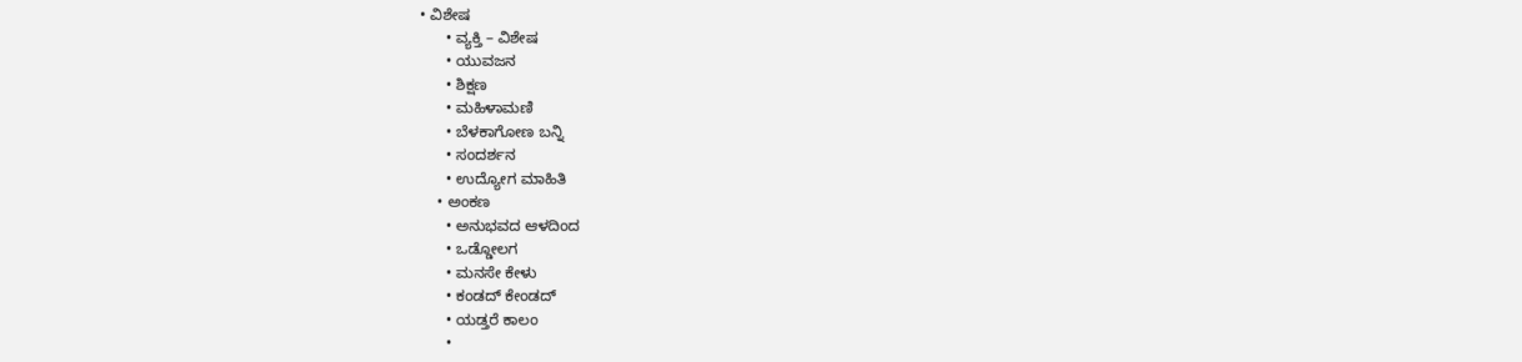• ವಿಶೇಷ
      • ವ್ಯಕ್ತಿ – ವಿಶೇಷ
      • ಯುವಜನ
      • ಶಿಕ್ಷಣ
      • ಮಹಿಳಾಮಣಿ
      • ಬೆಳಕಾಗೋಣ ಬನ್ನಿ
      • ಸಂದರ್ಶನ
      • ಉದ್ಯೋಗ ಮಾಹಿತಿ
    • ಅಂಕಣ
      • ಅನುಭವದ ಆಳದಿಂದ
      • ಒಡ್ಡೋಲಗ
      • ಮನಸೇ ಕೇಳು
      • ಕಂಡದ್ ಕೇಂಡದ್
      • ಯಡ್ತರೆ ಕಾಲಂ
      •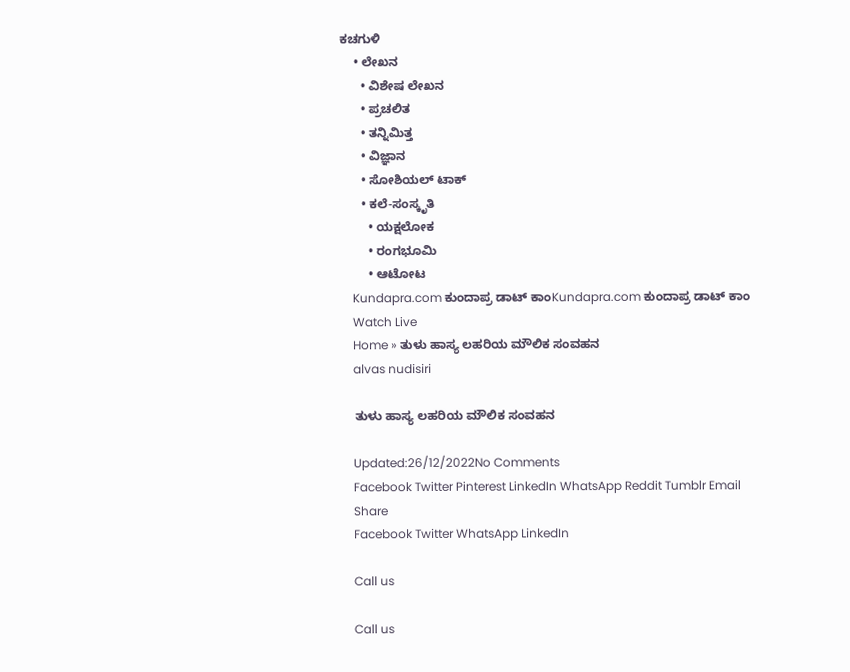ಕಚಗುಳಿ
    • ಲೇಖನ
      • ವಿಶೇಷ ಲೇಖನ
      • ಪ್ರಚಲಿತ
      • ತನ್ನಿಮಿತ್ತ
      • ವಿಜ್ಞಾನ
      • ಸೋಶಿಯಲ್ ಟಾಕ್
      • ಕಲೆ-ಸಂಸ್ಕೃತಿ
        • ಯಕ್ಷಲೋಕ
        • ರಂಗಭೂಮಿ
        • ಆಟೋಟ
    Kundapra.com ಕುಂದಾಪ್ರ ಡಾಟ್ ಕಾಂKundapra.com ಕುಂದಾಪ್ರ ಡಾಟ್ ಕಾಂ
    Watch Live
    Home » ತುಳು ಹಾಸ್ಯ ಲಹರಿಯ ಮೌಲಿಕ ಸಂವಹನ
    alvas nudisiri

    ತುಳು ಹಾಸ್ಯ ಲಹರಿಯ ಮೌಲಿಕ ಸಂವಹನ

    Updated:26/12/2022No Comments
    Facebook Twitter Pinterest LinkedIn WhatsApp Reddit Tumblr Email
    Share
    Facebook Twitter WhatsApp LinkedIn

    Call us

    Call us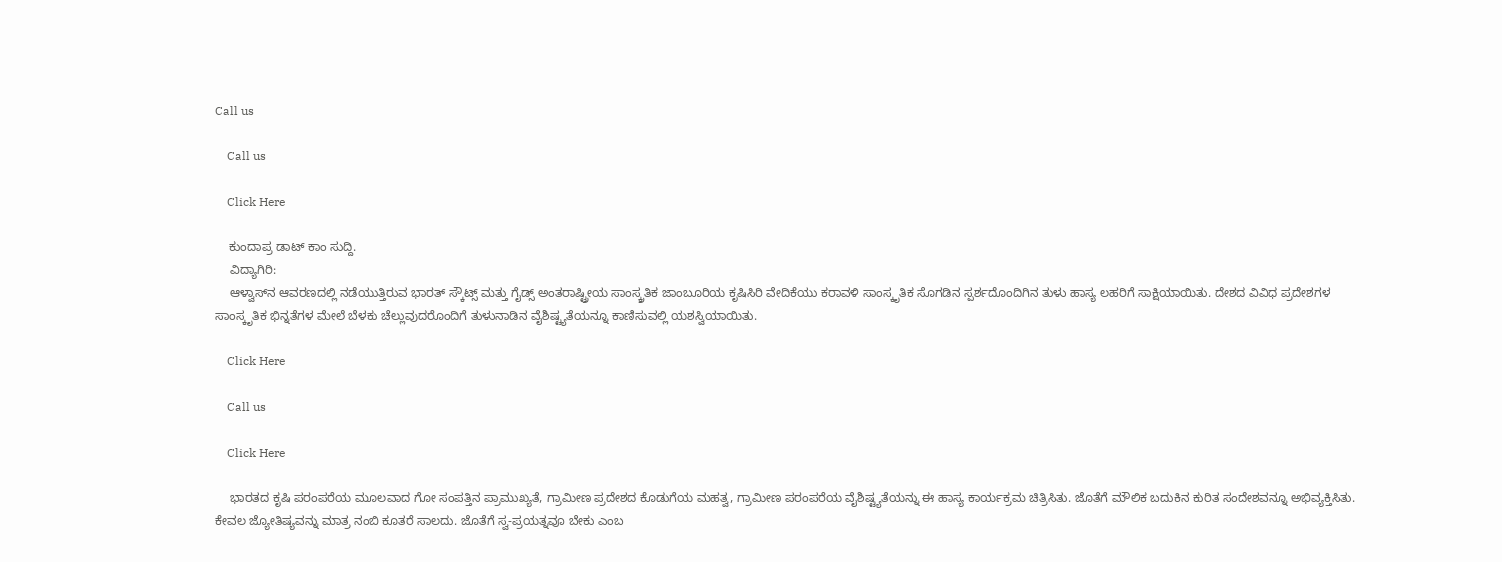Call us

    Call us

    Click Here

    ಕುಂದಾಪ್ರ ಡಾಟ್ ಕಾಂ ಸುದ್ದಿ.
    ವಿದ್ಯಾಗಿರಿ:
    ಆಳ್ವಾಸ್‌ನ ಆವರಣದಲ್ಲಿ ನಡೆಯುತ್ತಿರುವ ಭಾರತ್ ಸ್ಕೌಟ್ಸ್ ಮತ್ತು ಗೈಡ್ಸ್ ಅಂತರಾಷ್ಟ್ರೀಯ ಸಾಂಸ್ಕ್ರತಿಕ ಜಾಂಬೂರಿಯ ಕೃಷಿಸಿರಿ ವೇದಿಕೆಯು ಕರಾವಳಿ ಸಾಂಸ್ಕೃತಿಕ ಸೊಗಡಿನ ಸ್ಪರ್ಶದೊಂದಿಗಿನ ತುಳು ಹಾಸ್ಯ ಲಹರಿಗೆ ಸಾಕ್ಷಿಯಾಯಿತು. ದೇಶದ ವಿವಿಧ ಪ್ರದೇಶಗಳ ಸಾಂಸ್ಕೃತಿಕ ಭಿನ್ನತೆಗಳ ಮೇಲೆ ಬೆಳಕು ಚೆಲ್ಲುವುದರೊಂದಿಗೆ ತುಳುನಾಡಿನ ವೈಶಿಷ್ಟ್ಯತೆಯನ್ನೂ ಕಾಣಿಸುವಲ್ಲಿ ಯಶಸ್ವಿಯಾಯಿತು.

    Click Here

    Call us

    Click Here

    ಭಾರತದ ಕೃಷಿ ಪರಂಪರೆಯ ಮೂಲವಾದ ಗೋ ಸಂಪತ್ತಿನ ಪ್ರಾಮುಖ್ಯತೆ, ಗ್ರಾಮೀಣ ಪ್ರದೇಶದ ಕೊಡುಗೆಯ ಮಹತ್ವ, ಗ್ರಾಮೀಣ ಪರಂಪರೆಯ ವೈಶಿಷ್ಟ್ಯತೆಯನ್ನು ಈ ಹಾಸ್ಯ ಕಾರ್ಯಕ್ರಮ ಚಿತ್ರಿಸಿತು. ಜೊತೆಗೆ ಮೌಲಿಕ ಬದುಕಿನ ಕುರಿತ ಸಂದೇಶವನ್ನೂ ಅಭಿವ್ಯಕ್ತಿಸಿತು. ಕೇವಲ ಜ್ಯೋತಿಷ್ಯವನ್ನು ಮಾತ್ರ ನಂಬಿ ಕೂತರೆ ಸಾಲದು. ಜೊತೆಗೆ ಸ್ವ-ಪ್ರಯತ್ನವೂ ಬೇಕು ಎಂಬ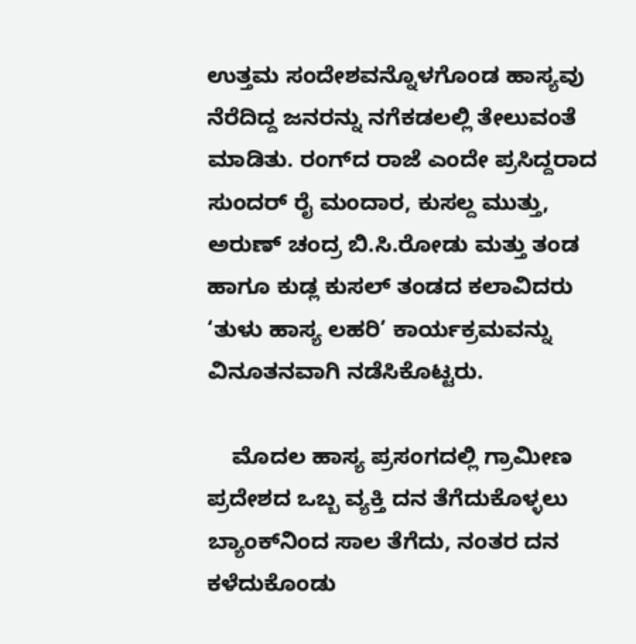ಉತ್ತಮ ಸಂದೇಶವನ್ನೊಳಗೊಂಡ ಹಾಸ್ಯವು ನೆರೆದಿದ್ದ ಜನರನ್ನು ನಗೆಕಡಲಲ್ಲಿ ತೇಲುವಂತೆ ಮಾಡಿತು. ರಂಗ್‌ದ ರಾಜೆ ಎಂದೇ ಪ್ರಸಿದ್ದರಾದ ಸುಂದರ್ ರೈ ಮಂದಾರ, ಕುಸಲ್ದ ಮುತ್ತು, ಅರುಣ್ ಚಂದ್ರ ಬಿ.ಸಿ.ರೋಡು ಮತ್ತು ತಂಡ ಹಾಗೂ ಕುಡ್ಲ ಕುಸಲ್ ತಂಡದ ಕಲಾವಿದರು ‘ತುಳು ಹಾಸ್ಯ ಲಹರಿ’ ಕಾರ್ಯಕ್ರಮವನ್ನು ವಿನೂತನವಾಗಿ ನಡೆಸಿಕೊಟ್ಟರು.

    ಮೊದಲ ಹಾಸ್ಯ ಪ್ರಸಂಗದಲ್ಲಿ ಗ್ರಾಮೀಣ ಪ್ರದೇಶದ ಒಬ್ಬ ವ್ಯಕ್ತಿ ದನ ತೆಗೆದುಕೊಳ್ಳಲು ಬ್ಯಾಂಕ್‌ನಿಂದ ಸಾಲ ತೆಗೆದು, ನಂತರ ದನ ಕಳೆದುಕೊಂಡು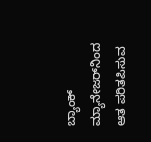ಬ್ಯಾಂಕ್ ಮ್ಯಾನೇಜರ್‌ನಿಂದ ಆತ ಪರಿತಪಿಸುವ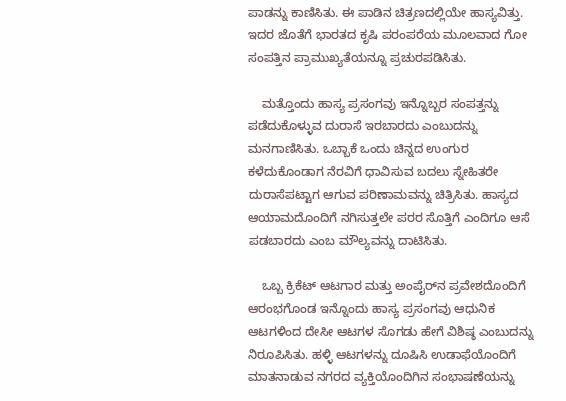ಪಾಡನ್ನು ಕಾಣಿಸಿತು. ಈ ಪಾಡಿನ ಚಿತ್ರಣದಲ್ಲಿಯೇ ಹಾಸ್ಯವಿತ್ತು. ಇದರ ಜೊತೆಗೆ ಭಾರತದ ಕೃಷಿ ಪರಂಪರೆಯ ಮೂಲವಾದ ಗೋ ಸಂಪತ್ತಿನ ಪ್ರಾಮುಖ್ಯತೆಯನ್ನೂ ಪ್ರಚುರಪಡಿಸಿತು.

    ಮತ್ತೊಂದು ಹಾಸ್ಯ ಪ್ರಸಂಗವು ಇನ್ನೊಬ್ಬರ ಸಂಪತ್ತನ್ನು ಪಡೆದುಕೊಳ್ಳುವ ದುರಾಸೆ ಇರಬಾರದು ಎಂಬುದನ್ನು ಮನಗಾಣಿಸಿತು. ಒಬ್ಬಾಕೆ ಒಂದು ಚಿನ್ನದ ಉಂಗುರ ಕಳೆದುಕೊಂಡಾಗ ನೆರವಿಗೆ ಧಾವಿಸುವ ಬದಲು ಸ್ನೇಹಿತರೇ ದುರಾಸೆಪಟ್ಟಾಗ ಆಗುವ ಪರಿಣಾಮವನ್ನು ಚಿತ್ರಿಸಿತು. ಹಾಸ್ಯದ ಆಯಾಮದೊಂದಿಗೆ ನಗಿಸುತ್ತಲೇ ಪರರ ಸೊತ್ತಿಗೆ ಎಂದಿಗೂ ಆಸೆ ಪಡಬಾರದು ಎಂಬ ಮೌಲ್ಯವನ್ನು ದಾಟಿಸಿತು.

    ಒಬ್ಬ ಕ್ರಿಕೆಟ್ ಆಟಗಾರ ಮತ್ತು ಅಂಪೈರ್‌ನ ಪ್ರವೇಶದೊಂದಿಗೆ ಆರಂಭಗೊಂಡ ಇನ್ನೊಂದು ಹಾಸ್ಯ ಪ್ರಸಂಗವು ಆಧುನಿಕ ಆಟಗಳಿಂದ ದೇಸೀ ಆಟಗಳ ಸೊಗಡು ಹೇಗೆ ವಿಶಿಷ್ಠ ಎಂಬುದನ್ನು ನಿರೂಪಿಸಿತು. ಹಳ್ಳಿ ಆಟಗಳನ್ನು ದೂಷಿಸಿ ಉಡಾಫೆಯೊಂದಿಗೆ ಮಾತನಾಡುವ ನಗರದ ವ್ಯಕ್ತಿಯೊಂದಿಗಿನ ಸಂಭಾಷಣೆಯನ್ನು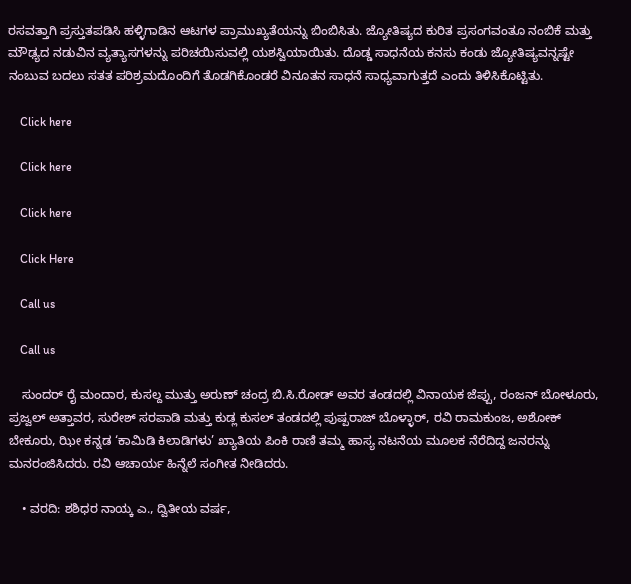ರಸವತ್ತಾಗಿ ಪ್ರಸ್ತುತಪಡಿಸಿ ಹಳ್ಳಿಗಾಡಿನ ಆಟಗಳ ಪ್ರಾಮುಖ್ಯತೆಯನ್ನು ಬಿಂಬಿಸಿತು. ಜ್ಯೋತಿಷ್ಯದ ಕುರಿತ ಪ್ರಸಂಗವಂತೂ ನಂಬಿಕೆ ಮತ್ತು ಮೌಢ್ಯದ ನಡುವಿನ ವ್ಯತ್ಯಾಸಗಳನ್ನು ಪರಿಚಯಿಸುವಲ್ಲಿ ಯಶಸ್ವಿಯಾಯಿತು. ದೊಡ್ಡ ಸಾಧನೆಯ ಕನಸು ಕಂಡು ಜ್ಯೋತಿಷ್ಯವನ್ನಷ್ಟೇ ನಂಬುವ ಬದಲು ಸತತ ಪರಿಶ್ರಮದೊಂದಿಗೆ ತೊಡಗಿಕೊಂಡರೆ ವಿನೂತನ ಸಾಧನೆ ಸಾಧ್ಯವಾಗುತ್ತದೆ ಎಂದು ತಿಳಿಸಿಕೊಟ್ಟಿತು.

    Click here

    Click here

    Click here

    Click Here

    Call us

    Call us

    ಸುಂದರ್ ರೈ ಮಂದಾರ, ಕುಸಲ್ದ ಮುತ್ತು ಅರುಣ್ ಚಂದ್ರ ಬಿ.ಸಿ.ರೋಡ್ ಅವರ ತಂಡದಲ್ಲಿ ವಿನಾಯಕ ಜೆಪ್ಪು, ರಂಜನ್ ಬೋಳೂರು, ಪ್ರಜ್ವಲ್ ಅತ್ತಾವರ, ಸುರೇಶ್ ಸರಪಾಡಿ ಮತ್ತು ಕುಡ್ಲ ಕುಸಲ್ ತಂಡದಲ್ಲಿ ಪುಷ್ಪರಾಜ್ ಬೊಳ್ಳಾರ್, ರವಿ ರಾಮಕುಂಜ, ಅಶೋಕ್ ಬೇಕೂರು, ಝೀ ಕನ್ನಡ ‘ಕಾಮಿಡಿ ಕಿಲಾಡಿಗಳು’ ಖ್ಯಾತಿಯ ಪಿಂಕಿ ರಾಣಿ ತಮ್ಮ ಹಾಸ್ಯ ನಟನೆಯ ಮೂಲಕ ನೆರೆದಿದ್ದ ಜನರನ್ನು ಮನರಂಜಿಸಿದರು. ರವಿ ಆಚಾರ್ಯ ಹಿನ್ನೆಲೆ ಸಂಗೀತ ನೀಡಿದರು.

    • ವರದಿ: ಶಶಿಧರ ನಾಯ್ಕ ಎ., ದ್ವಿತೀಯ ವರ್ಷ,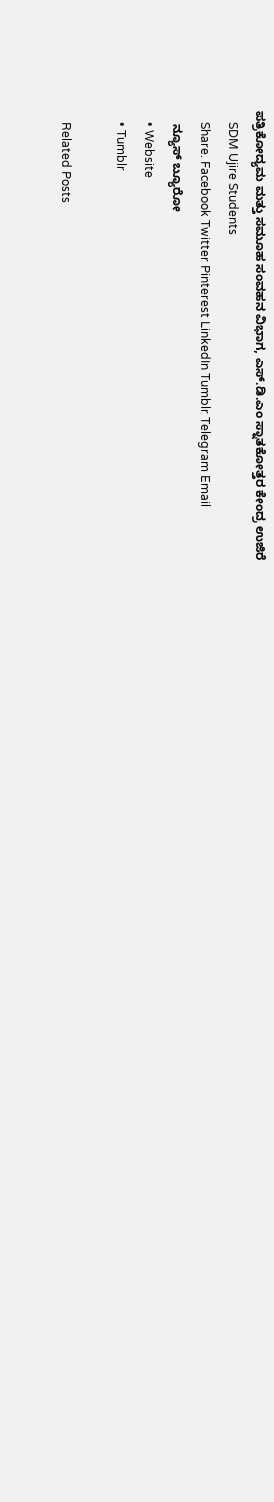ಪತ್ರಿಕೋದ್ಯಮ ಮತ್ತು ಸಮೂಹ ಸಂವಹನ ವಿಭಾಗ, ಎಸ್.ಡಿ.ಎಂ ಸ್ನಾತಕೋತ್ತರ ಕೇಂದ್ರ ಉಜಿರೆ
    SDM Ujire Students
    Share. Facebook Twitter Pinterest LinkedIn Tumblr Telegram Email
    ನ್ಯೂಸ್ ಬ್ಯೂರೋ
    • Website
    • Tumblr

    Related Posts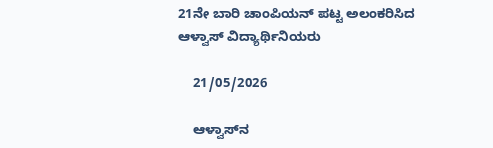21ನೇ ಬಾರಿ ಚಾಂಪಿಯನ್ ಪಟ್ಟ ಅಲಂಕರಿಸಿದ ಆಳ್ವಾಸ್ ವಿದ್ಯಾರ್ಥಿನಿಯರು

    21/05/2026

    ಆಳ್ವಾಸ್‌ನ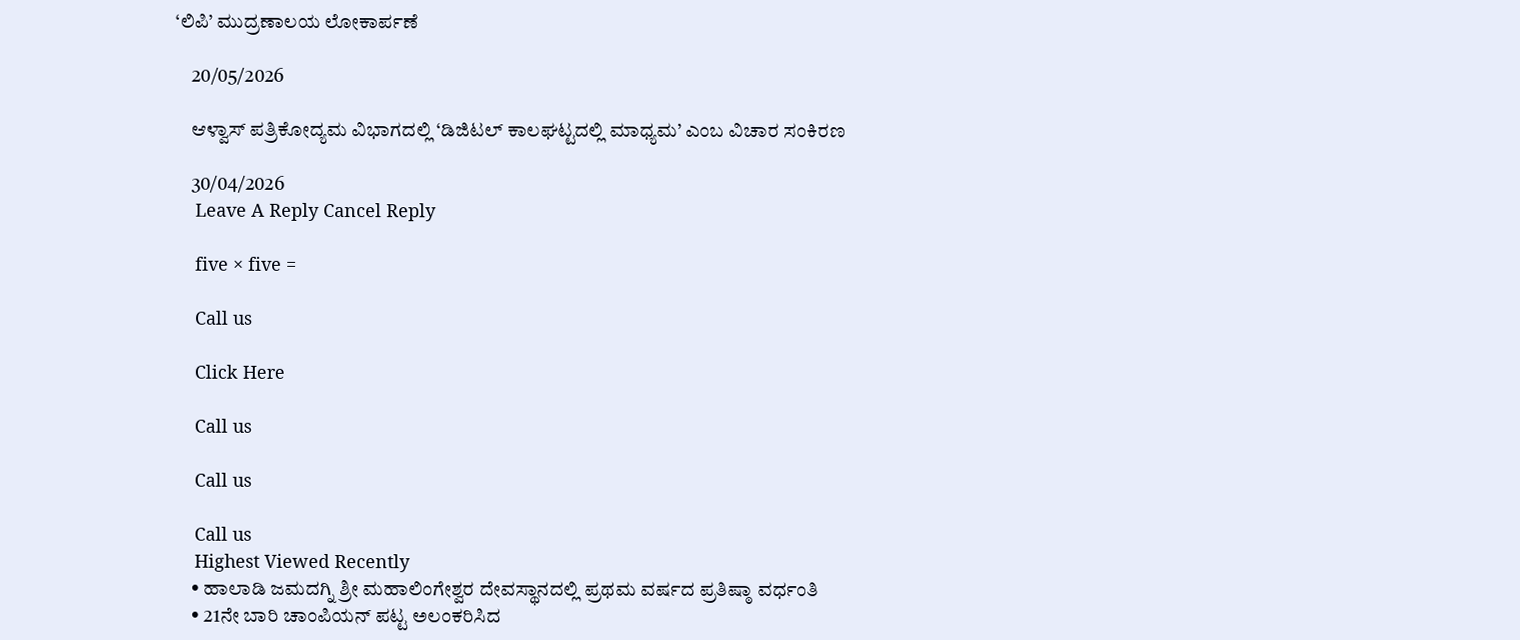‘ಲಿಪಿ’ ಮುದ್ರಣಾಲಯ ಲೋಕಾರ್ಪಣೆ

    20/05/2026

    ಆಳ್ವಾಸ್ ಪತ್ರಿಕೋದ್ಯಮ ವಿಭಾಗದಲ್ಲಿ ‘ಡಿಜಿಟಲ್ ಕಾಲಘಟ್ಟದಲ್ಲಿ ಮಾಧ್ಯಮ’ ಎಂಬ ವಿಚಾರ ಸಂಕಿರಣ

    30/04/2026
    Leave A Reply Cancel Reply

    five × five =

    Call us

    Click Here

    Call us

    Call us

    Call us
    Highest Viewed Recently
    • ಹಾಲಾಡಿ ಜಮದಗ್ನಿ ಶ್ರೀ ಮಹಾಲಿಂಗೇಶ್ವರ ದೇವಸ್ಥಾನದಲ್ಲಿ ಪ್ರಥಮ ವರ್ಷದ ಪ್ರತಿಷ್ಠಾ ವರ್ಧಂತಿ
    • 21ನೇ ಬಾರಿ ಚಾಂಪಿಯನ್ ಪಟ್ಟ ಅಲಂಕರಿಸಿದ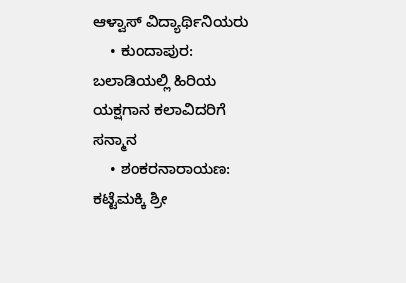ಆಳ್ವಾಸ್ ವಿದ್ಯಾರ್ಥಿನಿಯರು
    • ಕುಂದಾಪುರ: ಬಲಾಡಿಯಲ್ಲಿ ಹಿರಿಯ ಯಕ್ಷಗಾನ ಕಲಾವಿದರಿಗೆ ಸನ್ಮಾನ
    • ಶಂಕರನಾರಾಯಣ: ಕಟ್ಟೆಮಕ್ಕಿ ಶ್ರೀ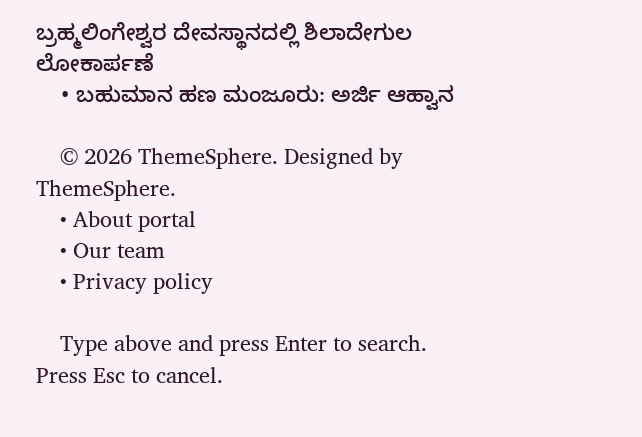ಬ್ರಹ್ಮಲಿಂಗೇಶ್ವರ ದೇವಸ್ಥಾನದಲ್ಲಿ ಶಿಲಾದೇಗುಲ ಲೋಕಾರ್ಪಣೆ
    • ಬಹುಮಾನ ಹಣ ಮಂಜೂರು: ಅರ್ಜಿ ಆಹ್ವಾನ

    © 2026 ThemeSphere. Designed by ThemeSphere.
    • About portal
    • Our team
    • Privacy policy

    Type above and press Enter to search. Press Esc to cancel.